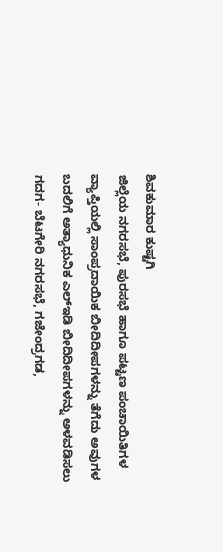ಶಿವಕುಮಾರ ಕುಷ್ಟಗಿ
ಜಿಲ್ಲೆಯ ನಗರಸಭೆ, ಪುರಸಭೆ ಹಾಗೂ ಪಟ್ಟಣ ಪಂಚಾಯಿತಿಗಳ ವ್ಯಾಪ್ತಿಯಲ್ಲಿ ಸಾಂಪ್ರದಾಯಿಕ ಬೀದಿದೀಪಗಳನ್ನು ತೆಗೆದು ಅವುಗಳ ಬದಲಿಗೆ ಅತ್ಯಾಧುನಿಕ ಎಲ್ಇಡಿ ಬೀದಿದೀಪಗಳನ್ನು ಅಳವಡಿಸಲು ಗದಗ- ಬೆಟಗೇರಿ ನಗರಸಭೆ, ಗಜೇಂದ್ರಗಡ,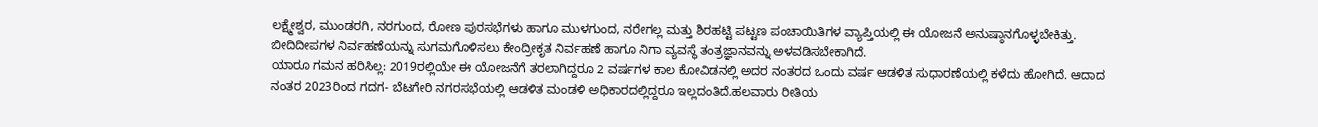ಲಕ್ಷ್ಮೇಶ್ವರ, ಮುಂಡರಗಿ, ನರಗುಂದ, ರೋಣ ಪುರಸಭೆಗಳು ಹಾಗೂ ಮುಳಗುಂದ, ನರೇಗಲ್ಲ ಮತ್ತು ಶಿರಹಟ್ಟಿ ಪಟ್ಟಣ ಪಂಚಾಯಿತಿಗಳ ವ್ಯಾಪ್ತಿಯಲ್ಲಿ ಈ ಯೋಜನೆ ಅನುಷ್ಠಾನಗೊಳ್ಳಬೇಕಿತ್ತು. ಬೀದಿದೀಪಗಳ ನಿರ್ವಹಣೆಯನ್ನು ಸುಗಮಗೊಳಿಸಲು ಕೇಂದ್ರೀಕೃತ ನಿರ್ವಹಣೆ ಹಾಗೂ ನಿಗಾ ವ್ಯವಸ್ಥೆ ತಂತ್ರಜ್ಞಾನವನ್ನು ಅಳವಡಿಸಬೇಕಾಗಿದೆ.
ಯಾರೂ ಗಮನ ಹರಿಸಿಲ್ಲ: 2019ರಲ್ಲಿಯೇ ಈ ಯೋಜನೆಗೆ ತರಲಾಗಿದ್ದರೂ 2 ವರ್ಷಗಳ ಕಾಲ ಕೋವಿಡನಲ್ಲಿ ಅದರ ನಂತರದ ಒಂದು ವರ್ಷ ಆಡಳಿತ ಸುಧಾರಣೆಯಲ್ಲಿ ಕಳೆದು ಹೋಗಿದೆ. ಆದಾದ ನಂತರ 2023ರಿಂದ ಗದಗ- ಬೆಟಗೇರಿ ನಗರಸಭೆಯಲ್ಲಿ ಆಡಳಿತ ಮಂಡಳಿ ಅಧಿಕಾರದಲ್ಲಿದ್ದರೂ ಇಲ್ಲದಂತಿದೆ.ಹಲವಾರು ರೀತಿಯ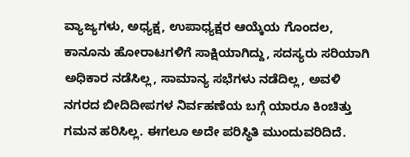ವ್ಯಾಜ್ಯಗಳು, ಅಧ್ಯಕ್ಷ, ಉಪಾಧ್ಯಕ್ಷರ ಆಯ್ಕೆಯ ಗೊಂದಲ, ಕಾನೂನು ಹೋರಾಟಗಳಿಗೆ ಸಾಕ್ಷಿಯಾಗಿದ್ದು, ಸದಸ್ಯರು ಸರಿಯಾಗಿ ಅಧಿಕಾರ ನಡೆಸಿಲ್ಲ, ಸಾಮಾನ್ಯ ಸಭೆಗಳು ನಡೆದಿಲ್ಲ, ಅವಳಿ ನಗರದ ಬೀದಿದೀಪಗಳ ನಿರ್ವಹಣೆಯ ಬಗ್ಗೆ ಯಾರೂ ಕಿಂಚಿತ್ತು ಗಮನ ಹರಿಸಿಲ್ಲ. ಈಗಲೂ ಅದೇ ಪರಿಸ್ಥಿತಿ ಮುಂದುವರಿದಿದೆ.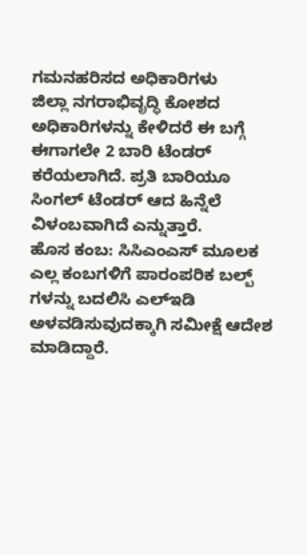ಗಮನಹರಿಸದ ಅಧಿಕಾರಿಗಳು
ಜಿಲ್ಲಾ ನಗರಾಭಿವೃದ್ಧಿ ಕೋಶದ ಅಧಿಕಾರಿಗಳನ್ನು ಕೇಳಿದರೆ ಈ ಬಗ್ಗೆ ಈಗಾಗಲೇ 2 ಬಾರಿ ಟೆಂಡರ್ ಕರೆಯಲಾಗಿದೆ. ಪ್ರತಿ ಬಾರಿಯೂ ಸಿಂಗಲ್ ಟೆಂಡರ್ ಆದ ಹಿನ್ನೆಲೆ ವಿಳಂಬವಾಗಿದೆ ಎನ್ನುತ್ತಾರೆ.
ಹೊಸ ಕಂಬ: ಸಿಸಿಎಂಎಸ್ ಮೂಲಕ ಎಲ್ಲ ಕಂಬಗಳಿಗೆ ಪಾರಂಪರಿಕ ಬಲ್ಬ್ ಗಳನ್ನು ಬದಲಿಸಿ ಎಲ್ಇಡಿ ಅಳವಡಿಸುವುದಕ್ಕಾಗಿ ಸಮೀಕ್ಷೆ ಆದೇಶ ಮಾಡಿದ್ದಾರೆ.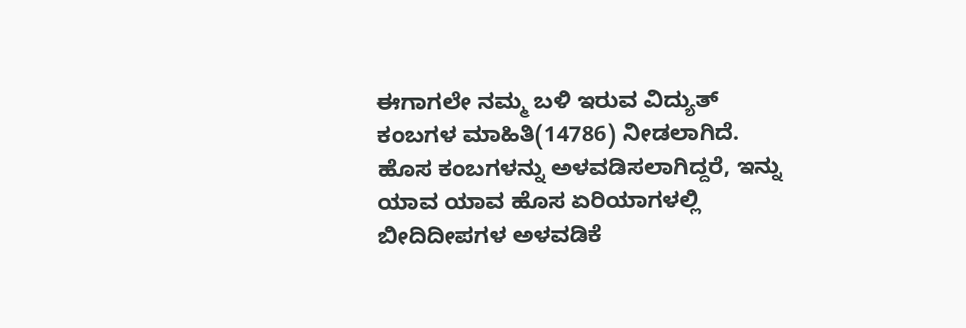ಈಗಾಗಲೇ ನಮ್ಮ ಬಳಿ ಇರುವ ವಿದ್ಯುತ್ ಕಂಬಗಳ ಮಾಹಿತಿ(14786) ನೀಡಲಾಗಿದೆ. ಹೊಸ ಕಂಬಗಳನ್ನು ಅಳವಡಿಸಲಾಗಿದ್ದರೆ, ಇನ್ನು ಯಾವ ಯಾವ ಹೊಸ ಏರಿಯಾಗಳಲ್ಲಿ ಬೀದಿದೀಪಗಳ ಅಳವಡಿಕೆ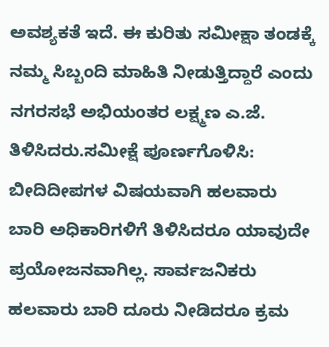ಅವಶ್ಯಕತೆ ಇದೆ. ಈ ಕುರಿತು ಸಮೀಕ್ಷಾ ತಂಡಕ್ಕೆ ನಮ್ಮ ಸಿಬ್ಬಂದಿ ಮಾಹಿತಿ ನೀಡುತ್ತಿದ್ದಾರೆ ಎಂದು ನಗರಸಭೆ ಅಭಿಯಂತರ ಲಕ್ಷ್ಮಣ ಎ.ಜೆ. ತಿಳಿಸಿದರು.ಸಮೀಕ್ಷೆ ಪೂರ್ಣಗೊಳಿಸಿ: ಬೀದಿದೀಪಗಳ ವಿಷಯವಾಗಿ ಹಲವಾರು ಬಾರಿ ಅಧಿಕಾರಿಗಳಿಗೆ ತಿಳಿಸಿದರೂ ಯಾವುದೇ ಪ್ರಯೋಜನವಾಗಿಲ್ಲ. ಸಾರ್ವಜನಿಕರು ಹಲವಾರು ಬಾರಿ ದೂರು ನೀಡಿದರೂ ಕ್ರಮ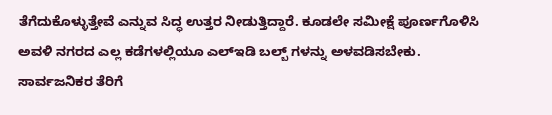ತೆಗೆದುಕೊಳ್ಳುತ್ತೇವೆ ಎನ್ನುವ ಸಿದ್ಧ ಉತ್ತರ ನೀಡುತ್ತಿದ್ದಾರೆ. ಕೂಡಲೇ ಸಮೀಕ್ಷೆ ಪೂರ್ಣಗೊಳಿಸಿ ಅವಳಿ ನಗರದ ಎಲ್ಲ ಕಡೆಗಳಲ್ಲಿಯೂ ಎಲ್ಇಡಿ ಬಲ್ಬ್ ಗಳನ್ನು ಅಳವಡಿಸಬೇಕು. ಸಾರ್ವಜನಿಕರ ತೆರಿಗೆ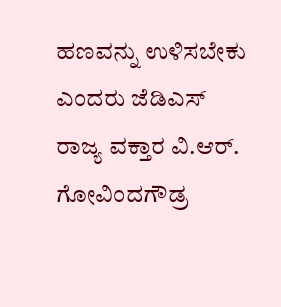ಹಣವನ್ನು ಉಳಿಸಬೇಕು ಎಂದರು ಜೆಡಿಎಸ್ ರಾಜ್ಯ ವಕ್ತಾರ ವಿ.ಆರ್. ಗೋವಿಂದಗೌಡ್ರ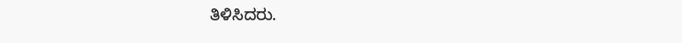ತಿಳಿಸಿದರು.